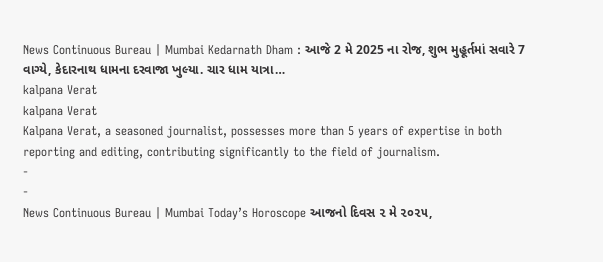News Continuous Bureau | Mumbai Kedarnath Dham : આજે 2 મે 2025 ના રોજ, શુભ મુહૂર્તમાં સવારે 7 વાગ્યે, કેદારનાથ ધામના દરવાજા ખુલ્યા. ચાર ધામ યાત્રા…
kalpana Verat
kalpana Verat
Kalpana Verat, a seasoned journalist, possesses more than 5 years of expertise in both reporting and editing, contributing significantly to the field of journalism.
-
-
News Continuous Bureau | Mumbai Today’s Horoscope આજનો દિવસ ૨ મે ૨૦૨૫,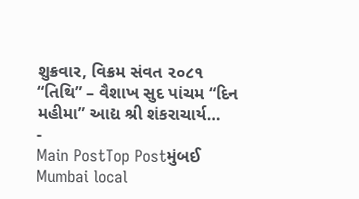શુક્રવાર, વિક્રમ સંવત ૨૦૮૧ “તિથિ” – વૈશાખ સુદ પાંચમ “દિન મહીમા” આદ્ય શ્રી શંકરાચાર્ય…
-
Main PostTop Postમુંબઈ
Mumbai local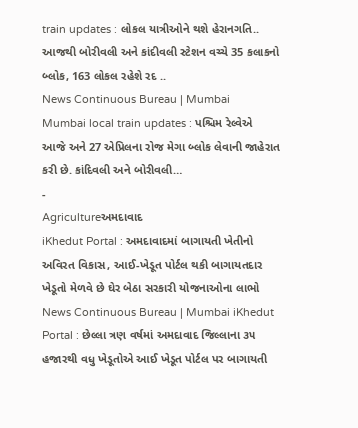train updates : લોકલ યાત્રીઓને થશે હેરાનગતિ.. આજથી બોરીવલી અને કાંદીવલી સ્ટેશન વચ્ચે 35 કલાકનો બ્લોક, 163 લોકલ રહેશે રદ ..
News Continuous Bureau | Mumbai Mumbai local train updates : પશ્ચિમ રેલ્વેએ આજે અને 27 એપ્રિલના રોજ મેગા બ્લોક લેવાની જાહેરાત કરી છે. કાંદિવલી અને બોરીવલી…
-
Agricultureઅમદાવાદ
iKhedut Portal : અમદાવાદમાં બાગાયતી ખેતીનો અવિરત વિકાસ, આઈ-ખેડૂત પોર્ટલ થકી બાગાયતદાર ખેડૂતો મેળવે છે ઘેર બેઠા સરકારી યોજનાઓના લાભો
News Continuous Bureau | Mumbai iKhedut Portal : છેલ્લા ત્રણ વર્ષમાં અમદાવાદ જિલ્લાના ૩૫ હજારથી વધુ ખેડૂતોએ આઈ ખેડૂત પોર્ટલ પર બાગાયતી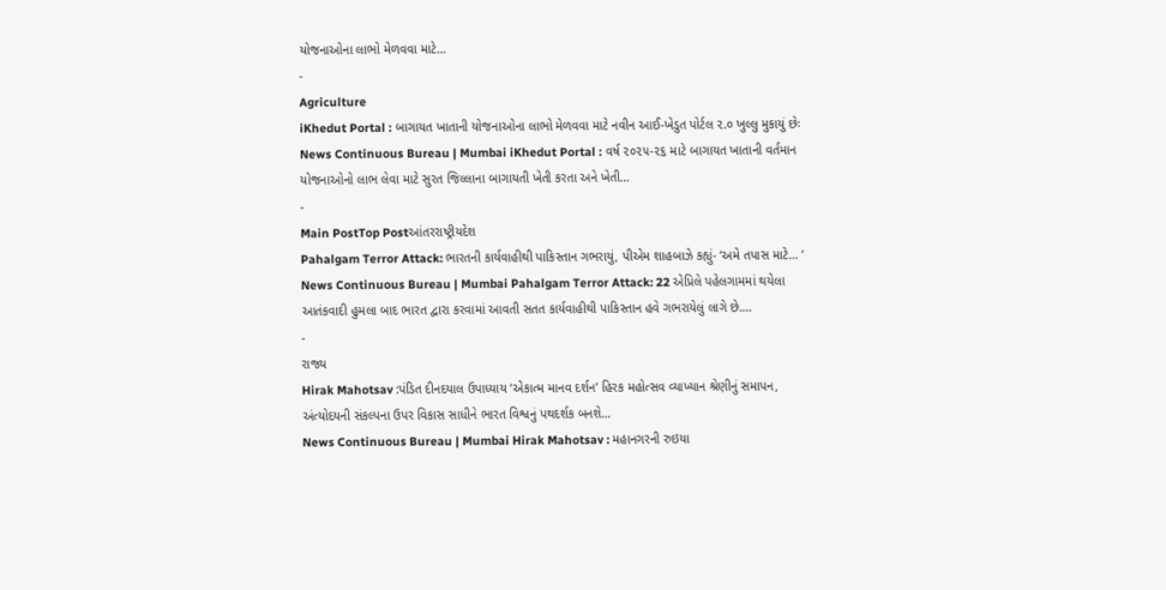યોજનાઓના લાભો મેળવવા માટે…
-
Agriculture
iKhedut Portal : બાગાયત ખાતાની યોજનાઓના લાભો મેળવવા માટે નવીન આઈ-ખેડુત પોર્ટલ ૨.૦ ખુલ્લુ મુકાયું છેઃ
News Continuous Bureau | Mumbai iKhedut Portal : વર્ષ ૨૦૨૫-૨૬ માટે બાગાયત ખાતાની વર્તમાન યોજનાઓનો લાભ લેવા માટે સુરત જિલ્લાના બાગાયતી ખેતી કરતા અને ખેતી…
-
Main PostTop Postઆંતરરાષ્ટ્રીયદેશ
Pahalgam Terror Attack: ભારતની કાર્યવાહીથી પાકિસ્તાન ગભરાયું, પીએમ શાહબાઝે કહ્યું- ‘અમે તપાસ માટે… ‘
News Continuous Bureau | Mumbai Pahalgam Terror Attack: 22 એપ્રિલે પહેલગામમાં થયેલા આતંકવાદી હુમલા બાદ ભારત દ્વારા કરવામાં આવતી સતત કાર્યવાહીથી પાકિસ્તાન હવે ગભરાયેલું લાગે છે.…
-
રાજ્ય
Hirak Mahotsav :પંડિત દીનદયાલ ઉપાધ્યાય ‘એકાત્મ માનવ દર્શન’ હિરક મહોત્સવ વ્યાખ્યાન શ્રેણીનું સમાપન, અંત્યોદયની સંકલ્પના ઉપર વિકાસ સાધીને ભારત વિશ્વનું પથદર્શક બનશે…
News Continuous Bureau | Mumbai Hirak Mahotsav : મહાનગરની રુઇયા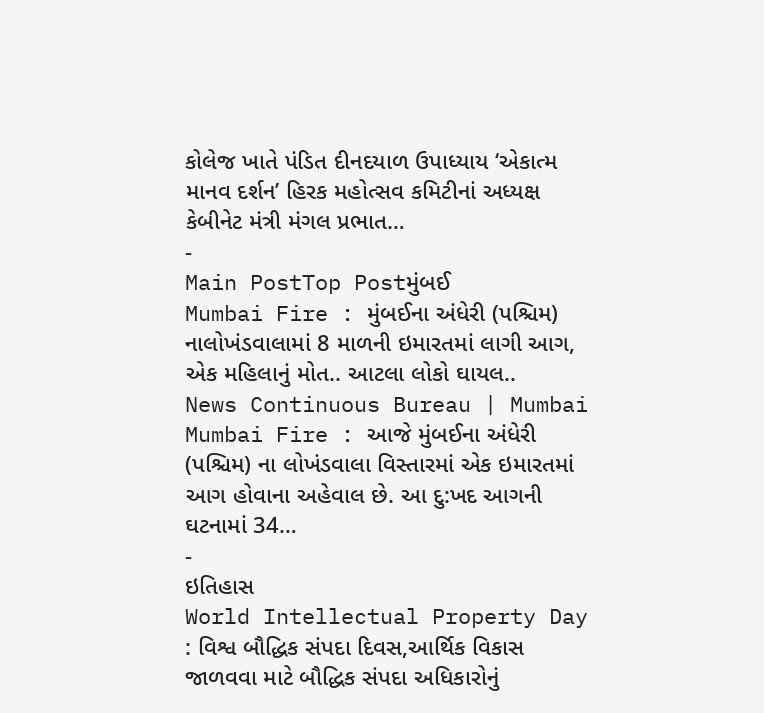કોલેજ ખાતે પંડિત દીનદયાળ ઉપાધ્યાય ‘એકાત્મ માનવ દર્શન’ હિરક મહોત્સવ કમિટીનાં અધ્યક્ષ કેબીનેટ મંત્રી મંગલ પ્રભાત…
-
Main PostTop Postમુંબઈ
Mumbai Fire : મુંબઈના અંધેરી (પશ્ચિમ) નાલોખંડવાલામાં 8 માળની ઇમારતમાં લાગી આગ, એક મહિલાનું મોત.. આટલા લોકો ઘાયલ..
News Continuous Bureau | Mumbai Mumbai Fire : આજે મુંબઈના અંધેરી (પશ્ચિમ) ના લોખંડવાલા વિસ્તારમાં એક ઇમારતમાં આગ હોવાના અહેવાલ છે. આ દુ:ખદ આગની ઘટનામાં 34…
-
ઇતિહાસ
World Intellectual Property Day : વિશ્વ બૌદ્ધિક સંપદા દિવસ,આર્થિક વિકાસ જાળવવા માટે બૌદ્ધિક સંપદા અધિકારોનું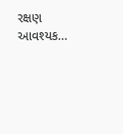રક્ષણ આવશ્યક…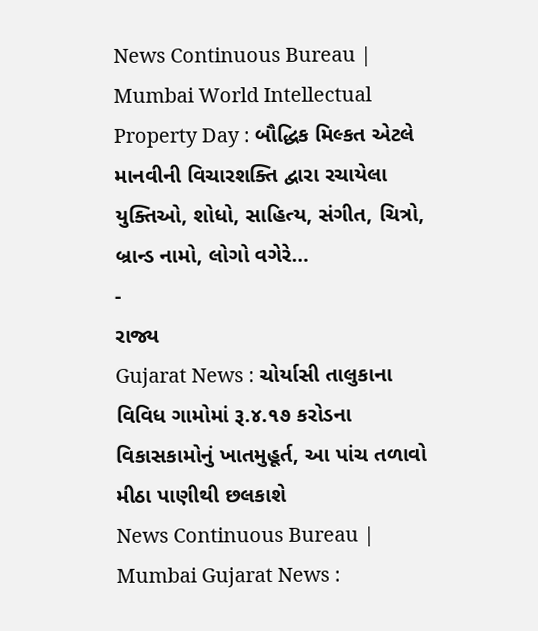News Continuous Bureau | Mumbai World Intellectual Property Day : બૌદ્ધિક મિલ્કત એટલે માનવીની વિચારશક્તિ દ્વારા રચાયેલા યુક્તિઓ, શોધો, સાહિત્ય, સંગીત, ચિત્રો, બ્રાન્ડ નામો, લોગો વગેરે…
-
રાજ્ય
Gujarat News : ચોર્યાસી તાલુકાના વિવિધ ગામોમાં રૂ.૪.૧૭ કરોડના વિકાસકામોનું ખાતમુહૂર્ત, આ પાંચ તળાવો મીઠા પાણીથી છલકાશે
News Continuous Bureau | Mumbai Gujarat News :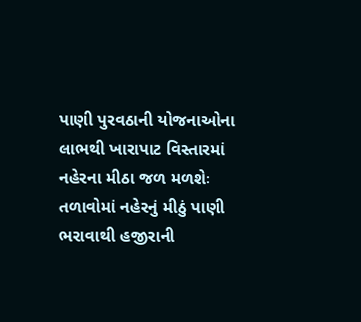પાણી પુરવઠાની યોજનાઓના લાભથી ખારાપાટ વિસ્તારમાં નહેરના મીઠા જળ મળશેઃ તળાવોમાં નહેરનું મીઠું પાણી ભરાવાથી હજીરાની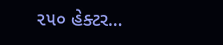૨૫૦ હેક્ટર…